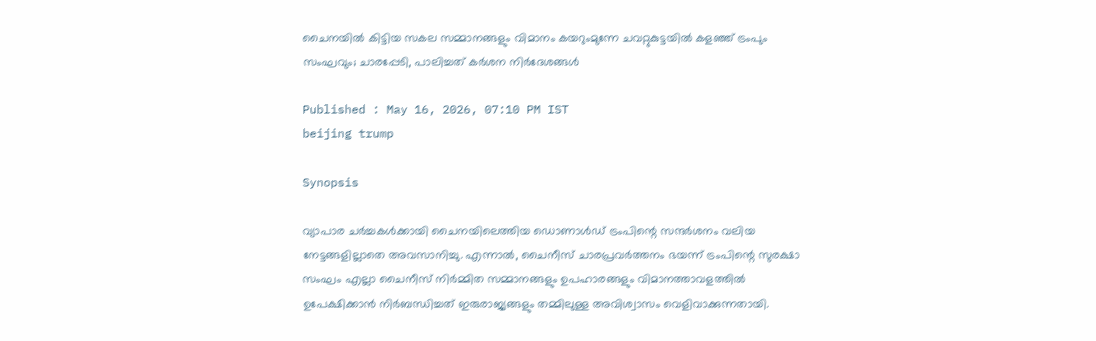ചൈനയിൽ കിട്ടിയ സകല സമ്മാനങ്ങളും വിമാനം കയറുംമുന്നേ ചവറ്റുകുട്ടയിൽ കളഞ്ഞ് ട്രംപും സംഘവും; ചാരപ്പേടി, പാലിച്ചത് കർശന നിർദേശങ്ങൾ

Published : May 16, 2026, 07:10 PM IST
beijing trump

Synopsis

വ്യാപാര ചർച്ചകൾക്കായി ചൈനയിലെത്തിയ ഡൊണാൾഡ് ട്രംപിന്റെ സന്ദർശനം വലിയ നേട്ടങ്ങളില്ലാതെ അവസാനിച്ചു. എന്നാൽ, ചൈനീസ് ചാരപ്രവർത്തനം ഭയന്ന് ട്രംപിന്റെ സുരക്ഷാ സംഘം എല്ലാ ചൈനീസ് നിർമ്മിത സമ്മാനങ്ങളും ഉപഹാരങ്ങളും വിമാനത്താവളത്തിൽ ഉപേക്ഷിക്കാൻ നിർബന്ധിച്ചത് ഇരുരാജ്യങ്ങളും തമ്മിലുള്ള അവിശ്വാസം വെളിവാക്കുന്നതായി.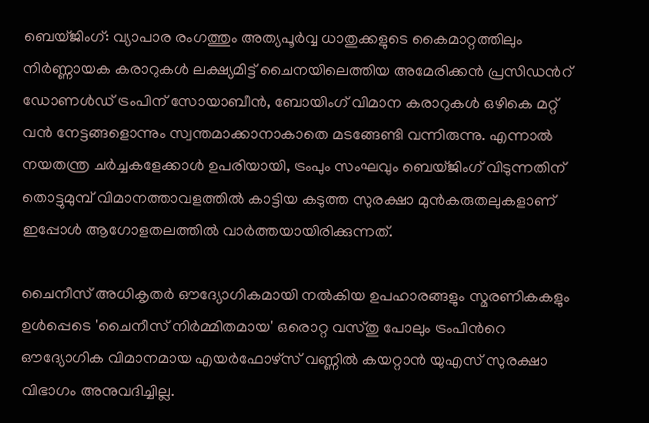ബെയ്ജിംഗ്: വ്യാപാര രംഗത്തും അത്യപൂർവ്വ ധാതുക്കളുടെ കൈമാറ്റത്തിലും നിർണ്ണായക കരാറുകൾ ലക്ഷ്യമിട്ട് ചൈനയിലെത്തിയ അമേരിക്കൻ പ്രസിഡന്‍റ് ഡോണൾഡ് ട്രംപിന് സോയാബീൻ, ബോയിംഗ് വിമാന കരാറുകൾ ഒഴികെ മറ്റ് വൻ നേട്ടങ്ങളൊന്നും സ്വന്തമാക്കാനാകാതെ മടങ്ങേണ്ടി വന്നിരുന്നു. എന്നാൽ നയതന്ത്ര ചർച്ചകളേക്കാൾ ഉപരിയായി, ട്രംപും സംഘവും ബെയ്ജിംഗ് വിടുന്നതിന് തൊട്ടുമുമ്പ് വിമാനത്താവളത്തിൽ കാട്ടിയ കടുത്ത സുരക്ഷാ മുൻകരുതലുകളാണ് ഇപ്പോൾ ആഗോളതലത്തിൽ വാർത്തയായിരിക്കുന്നത്.

ചൈനീസ് അധികൃതർ ഔദ്യോഗികമായി നൽകിയ ഉപഹാരങ്ങളും സ്മരണികകളും ഉൾപ്പെടെ 'ചൈനീസ് നിർമ്മിതമായ' ഒരൊറ്റ വസ്തു പോലും ട്രംപിന്‍റെ ഔദ്യോഗിക വിമാനമായ എയർഫോഴ്സ് വണ്ണിൽ കയറ്റാൻ യുഎസ് സുരക്ഷാ വിഭാഗം അനുവദിച്ചില്ല.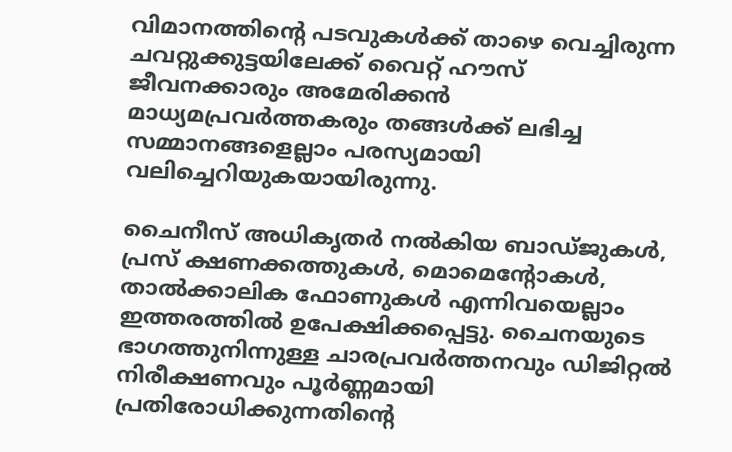വിമാനത്തിന്‍റെ പടവുകൾക്ക് താഴെ വെച്ചിരുന്ന ചവറ്റുക്കുട്ടയിലേക്ക് വൈറ്റ് ഹൗസ് ജീവനക്കാരും അമേരിക്കൻ മാധ്യമപ്രവർത്തകരും തങ്ങൾക്ക് ലഭിച്ച സമ്മാനങ്ങളെല്ലാം പരസ്യമായി വലിച്ചെറിയുകയായിരുന്നു.

ചൈനീസ് അധികൃതർ നൽകിയ ബാഡ്ജുകൾ, പ്രസ് ക്ഷണക്കത്തുകൾ, മൊമെന്‍റോകൾ, താൽക്കാലിക ഫോണുകൾ എന്നിവയെല്ലാം ഇത്തരത്തിൽ ഉപേക്ഷിക്കപ്പെട്ടു. ചൈനയുടെ ഭാഗത്തുനിന്നുള്ള ചാരപ്രവർത്തനവും ഡിജിറ്റൽ നിരീക്ഷണവും പൂർണ്ണമായി പ്രതിരോധിക്കുന്നതിന്‍റെ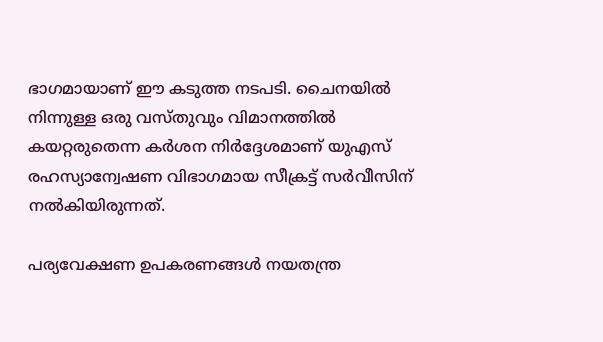ഭാഗമായാണ് ഈ കടുത്ത നടപടി. ചൈനയിൽ നിന്നുള്ള ഒരു വസ്തുവും വിമാനത്തിൽ കയറ്റരുതെന്ന കർശന നിർദ്ദേശമാണ് യുഎസ് രഹസ്യാന്വേഷണ വിഭാഗമായ സീക്രട്ട് സർവീസിന് നൽകിയിരുന്നത്.

പര്യവേക്ഷണ ഉപകരണങ്ങൾ നയതന്ത്ര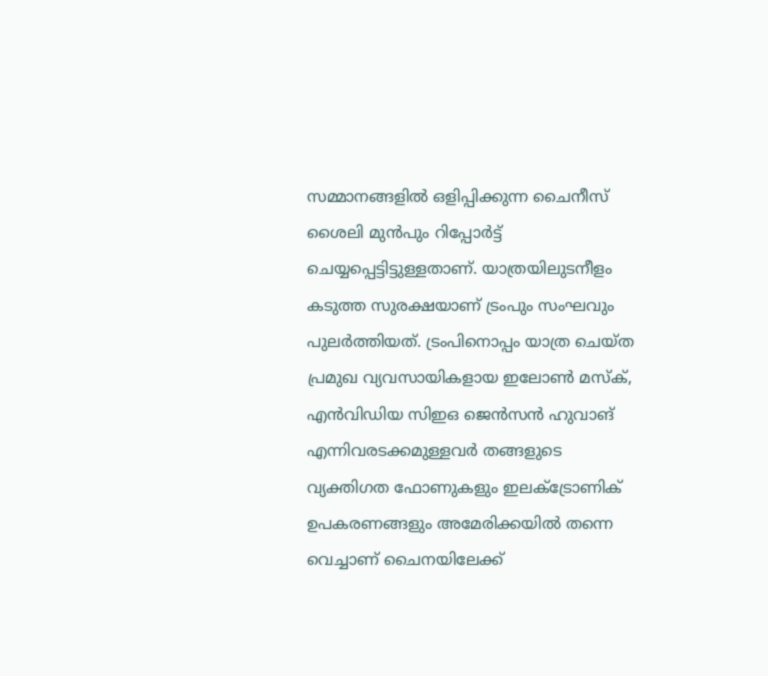സമ്മാനങ്ങളിൽ ഒളിപ്പിക്കുന്ന ചൈനീസ് ശൈലി മുൻപും റിപ്പോർട്ട് ചെയ്യപ്പെട്ടിട്ടുള്ളതാണ്. യാത്രയിലുടനീളം കടുത്ത സുരക്ഷയാണ് ട്രംപും സംഘവും പുലർത്തിയത്. ട്രംപിനൊപ്പം യാത്ര ചെയ്ത പ്രമുഖ വ്യവസായികളായ ഇലോൺ മസ്ക്, എൻവിഡിയ സിഇഒ ജെൻസൻ ഹുവാങ് എന്നിവരടക്കമുള്ളവർ തങ്ങളുടെ വ്യക്തിഗത ഫോണുകളും ഇലക്ട്രോണിക് ഉപകരണങ്ങളും അമേരിക്കയിൽ തന്നെ വെച്ചാണ് ചൈനയിലേക്ക്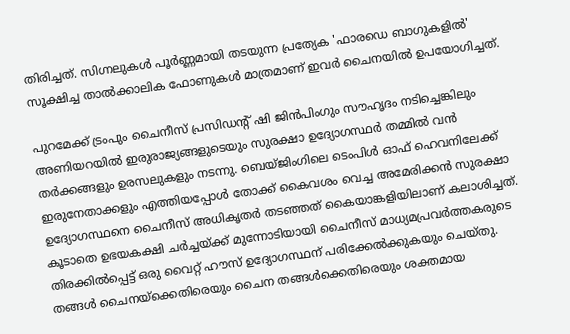തിരിച്ചത്. സിഗ്നലുകൾ പൂർണ്ണമായി തടയുന്ന പ്രത്യേക 'ഫാരഡെ ബാഗുകളിൽ' സൂക്ഷിച്ച താൽക്കാലിക ഫോണുകൾ മാത്രമാണ് ഇവർ ചൈനയിൽ ഉപയോഗിച്ചത്.

പുറമേക്ക് ട്രംപും ചൈനീസ് പ്രസിഡന്റ് ഷി ജിൻപിംഗും സൗഹൃദം നടിച്ചെങ്കിലും അണിയറയിൽ ഇരുരാജ്യങ്ങളുടെയും സുരക്ഷാ ഉദ്യോഗസ്ഥർ തമ്മിൽ വൻ തർക്കങ്ങളും ഉരസലുകളും നടന്നു. ബെയ്ജിംഗിലെ ടെംപിൾ ഓഫ് ഹെവനിലേക്ക് ഇരുനേതാക്കളും എത്തിയപ്പോൾ തോക്ക് കൈവശം വെച്ച അമേരിക്കൻ സുരക്ഷാ ഉദ്യോഗസ്ഥനെ ചൈനീസ് അധികൃതർ തടഞ്ഞത് കൈയാങ്കളിയിലാണ് കലാശിച്ചത്. കൂടാതെ ഉഭയകക്ഷി ചർച്ചയ്ക്ക് മുന്നോടിയായി ചൈനീസ് മാധ്യമപ്രവർത്തകരുടെ തിരക്കിൽപ്പെട്ട് ഒരു വൈറ്റ് ഹൗസ് ഉദ്യോഗസ്ഥന് പരിക്കേൽക്കുകയും ചെയ്തു. തങ്ങൾ ചൈനയ്ക്കെതിരെയും ചൈന തങ്ങൾക്കെതിരെയും ശക്തമായ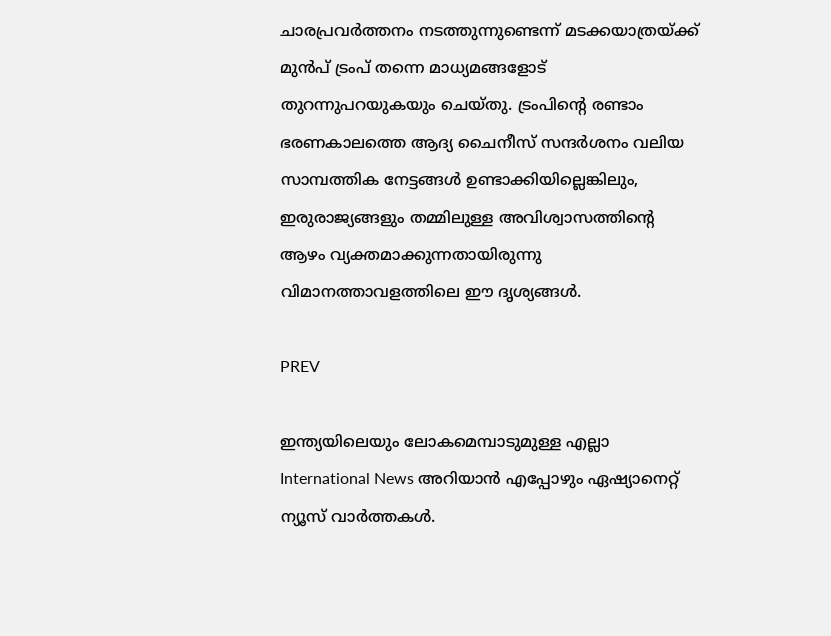ചാരപ്രവർത്തനം നടത്തുന്നുണ്ടെന്ന് മടക്കയാത്രയ്ക്ക് മുൻപ് ട്രംപ് തന്നെ മാധ്യമങ്ങളോട് തുറന്നുപറയുകയും ചെയ്തു. ട്രംപിന്‍റെ രണ്ടാം ഭരണകാലത്തെ ആദ്യ ചൈനീസ് സന്ദർശനം വലിയ സാമ്പത്തിക നേട്ടങ്ങൾ ഉണ്ടാക്കിയില്ലെങ്കിലും, ഇരുരാജ്യങ്ങളും തമ്മിലുള്ള അവിശ്വാസത്തിന്‍റെ ആഴം വ്യക്തമാക്കുന്നതായിരുന്നു വിമാനത്താവളത്തിലെ ഈ ദൃശ്യങ്ങൾ.

PREV

ഇന്ത്യയിലെയും ലോകമെമ്പാടുമുള്ള എല്ലാ International News അറിയാൻ എപ്പോഴും ഏഷ്യാനെറ്റ് ന്യൂസ് വാർത്തകൾ.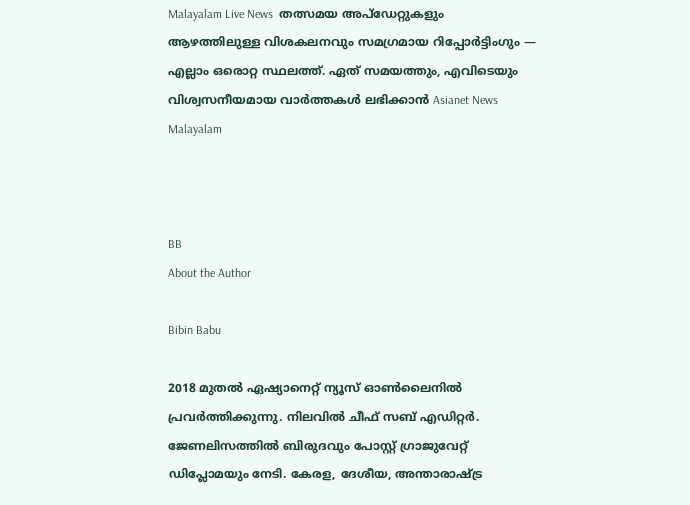Malayalam Live News  തത്സമയ അപ്‌ഡേറ്റുകളും ആഴത്തിലുള്ള വിശകലനവും സമഗ്രമായ റിപ്പോർട്ടിംഗും — എല്ലാം ഒരൊറ്റ സ്ഥലത്ത്. ഏത് സമയത്തും, എവിടെയും വിശ്വസനീയമായ വാർത്തകൾ ലഭിക്കാൻ Asianet News Malayalam



BB
About the Author

Bibin Babu

2018 മുതല്‍ ഏഷ്യാനെറ്റ് ന്യൂസ് ഓണ്‍ലൈനില്‍ പ്രവര്‍ത്തിക്കുന്നു. നിലവില്‍ ചീഫ് സബ് എഡിറ്റർ. ജേണലിസത്തില്‍ ബിരുദവും പോസ്റ്റ് ഗ്രാജുവേറ്റ് ഡിപ്ലോമയും നേടി. കേരള, ദേശീയ, അന്താരാഷ്ട്ര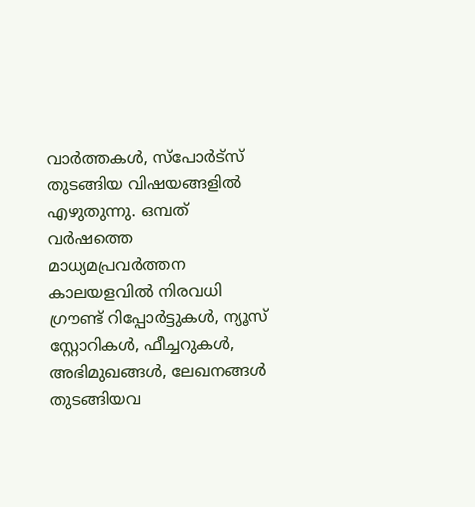വാര്‍ത്തകള്‍, സ്പോര്‍ട്സ് തുടങ്ങിയ വിഷയങ്ങളില്‍ എഴുതുന്നു. ഒമ്പത് വര്‍ഷത്തെ മാധ്യമപ്രവര്‍ത്തന കാലയളവില്‍ നിരവധി ഗ്രൗണ്ട് റിപ്പോര്‍ട്ടുകള്‍, ന്യൂസ് സ്റ്റോറികള്‍, ഫീച്ചറുകള്‍, അഭിമുഖങ്ങള്‍, ലേഖനങ്ങള്‍ തുടങ്ങിയവ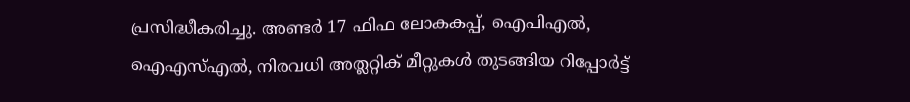പ്രസിദ്ധീകരിച്ചു. അണ്ടര്‍ 17 ഫിഫ ലോകകപ്പ്, ഐപിഎൽ, ഐഎസ്എൽ, നിരവധി അത്ലറ്റിക് മീറ്റുകൾ തുടങ്ങിയ റിപ്പോര്‍ട്ട്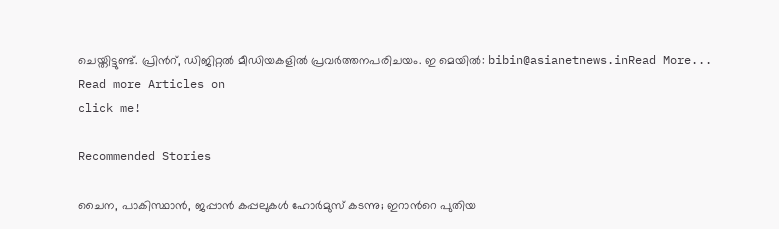ചെയ്തിട്ടുണ്ട്. പ്രിന്‍റ്, ഡിജിറ്റല്‍ മീഡിയകളില്‍ പ്രവര്‍ത്തനപരിചയം. ഇ മെയില്‍: bibin@asianetnews.inRead More...
Read more Articles on
click me!

Recommended Stories

ചൈന, പാകിസ്ഥാൻ, ജപ്പാൻ കപ്പലുകൾ ഹോർമുസ് കടന്നു; ഇറാന്‍റെ പുതിയ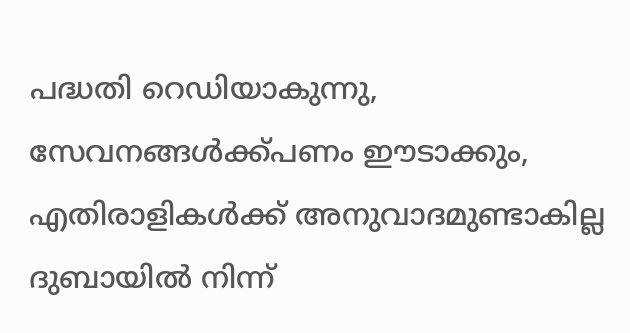പദ്ധതി റെഡിയാകുന്നു, സേവനങ്ങൾക്ക്പണം ഈടാക്കും, എതിരാളികൾക്ക് അനുവാദമുണ്ടാകില്ല
ദുബായിൽ നിന്ന്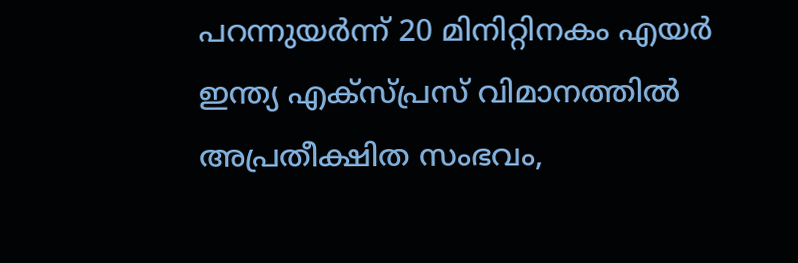പറന്നുയർന്ന് 20 മിനിറ്റിനകം എയർ ഇന്ത്യ എക്സ്‍പ്രസ് വിമാനത്തിൽ അപ്രതീക്ഷിത സംഭവം,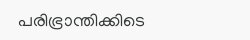പരിഭ്രാന്തിക്കിടെ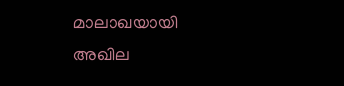മാലാഖയായി അഖില